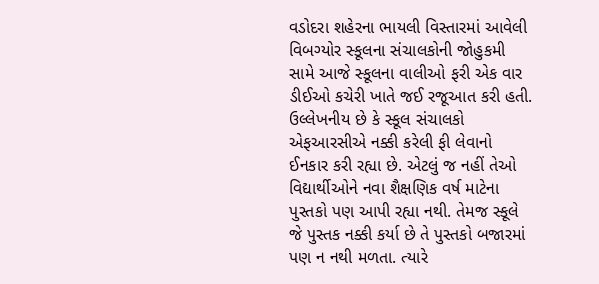વડોદરા શહેરના ભાયલી વિસ્તારમાં આવેલી વિબગ્યોર સ્કૂલના સંચાલકોની જોહુકમી સામે આજે સ્કૂલના વાલીઓ ફરી એક વાર ડીઈઓ કચેરી ખાતે જઈ રજૂઆત કરી હતી. ઉલ્લેખનીય છે કે સ્કૂલ સંચાલકો એફઆરસીએ નક્કી કરેલી ફી લેવાનો ઈનકાર કરી રહ્યા છે. એટલું જ નહીં તેઓ વિદ્યાર્થીઓને નવા શૈક્ષણિક વર્ષ માટેના પુસ્તકો પણ આપી રહ્યા નથી. તેમજ સ્કૂલે જે પુસ્તક નક્કી કર્યા છે તે પુસ્તકો બજારમાં પણ ન નથી મળતા. ત્યારે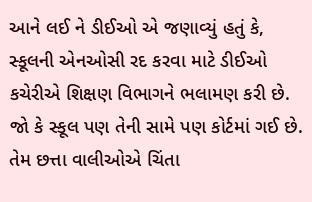આને લઈ ને ડીઈઓ એ જણાવ્યું હતું કે, સ્કૂલની એનઓસી રદ કરવા માટે ડીઈઓ કચેરીએ શિક્ષણ વિભાગને ભલામણ કરી છે. જો કે સ્કૂલ પણ તેની સામે પણ કોર્ટમાં ગઈ છે. તેમ છત્તા વાલીઓએ ચિંતા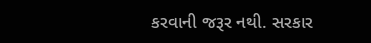કરવાની જરૂર નથી. સરકાર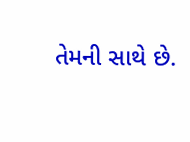તેમની સાથે છે.